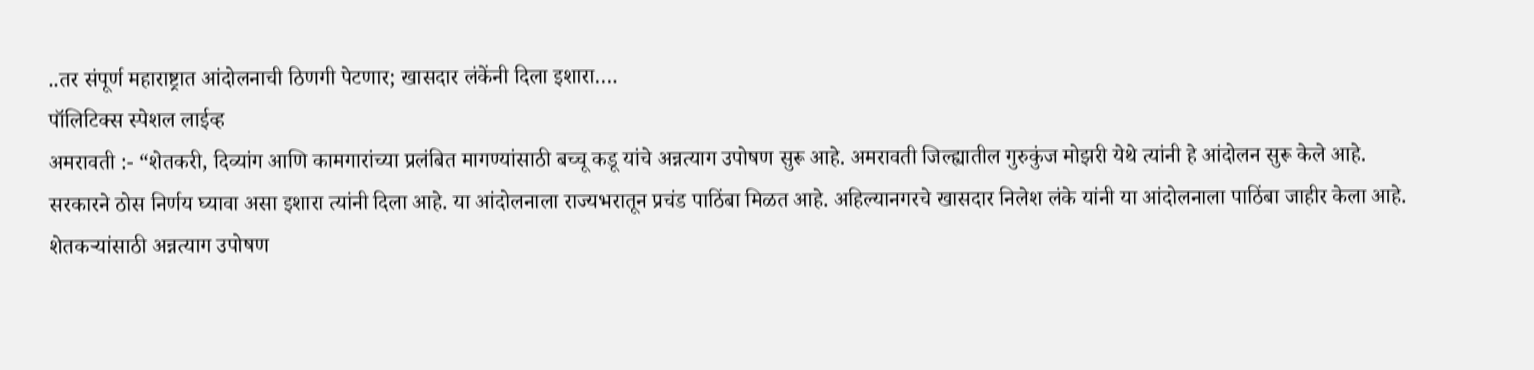..तर संपूर्ण महाराष्ट्रात आंदोलनाची ठिणगी पेटणार; खासदार लंकेंनी दिला इशारा….
पॉलिटिक्स स्पेशल लाईव्ह
अमरावती :- “शेतकरी, दिव्यांग आणि कामगारांच्या प्रलंबित मागण्यांसाठी बच्चू कडू यांचे अन्नत्याग उपोषण सुरू आहे. अमरावती जिल्ह्यातील गुरुकुंज मोझरी येथे त्यांनी हे आंदोलन सुरू केले आहे.
सरकारने ठोस निर्णय घ्यावा असा इशारा त्यांनी दिला आहे. या आंदोलनाला राज्यभरातून प्रचंड पाठिंबा मिळत आहे. अहिल्यानगरचे खासदार निलेश लंके यांनी या आंदोलनाला पाठिंबा जाहीर केला आहे.
शेतकऱ्यांसाठी अन्नत्याग उपोषण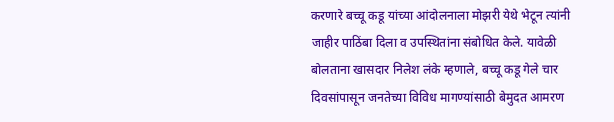करणारे बच्चू कडू यांच्या आंदोलनाला मोझरी येथे भेटून त्यांनी जाहीर पाठिंबा दिला व उपस्थितांना संबोधित केले. यावेळी बोलताना खासदार निलेश लंके म्हणाले, बच्चू कडू गेले चार दिवसांपासून जनतेच्या विविध मागण्यांसाठी बेमुदत आमरण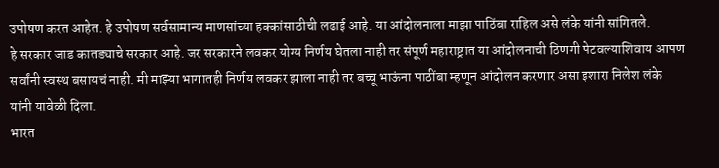उपोषण करत आहेत. हे उपोषण सर्वसामान्य माणसांच्या हक्कांसाठीची लढाई आहे. या आंदोलनाला माझा पाठिंबा राहिल असे लंके यांनी सांगितले.
हे सरकार जाड कातड्याचे सरकार आहे. जर सरकारने लवकर योग्य निर्णय घेतला नाही तर संपूर्ण महाराष्ट्रात या आंदोलनाची ठिणगी पेटवल्याशिवाय आपण सर्वांनी स्वस्थ बसायचं नाही. मी माझ्या भागातही निर्णय लवकर झाला नाही तर बच्चू भाऊंना पाठींबा म्हणून आंदोलन करणार असा इशारा निलेश लंके यांनी यावेळी दिला.
भारत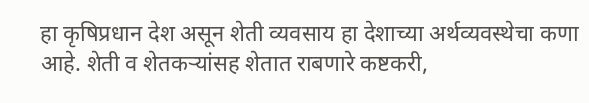हा कृषिप्रधान देश असून शेती व्यवसाय हा देशाच्या अर्थव्यवस्थेचा कणा आहे. शेती व शेतकऱ्यांसह शेतात राबणारे कष्टकरी,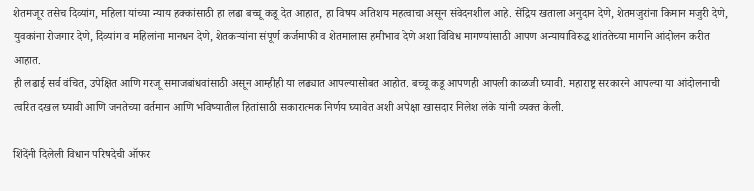शेतमजूर तसेच दिव्यांग, महिला यांच्या न्याय हक्कांसाठी हा लढा बच्चू कडू देत आहात, हा विषय अतिशय महत्वाचा असून संवेदनशील आहे. सेंद्रिय खताला अनुदान देणे, शेतमजुरांना किमान मजुरी देणे, युवकांना रोजगार देणे, दिव्यांग व महिलांना मानधन देणे, शेतकऱ्यांना संपूर्ण कर्जमाफी व शेतमालास हमीभाव देणे अशा विविध मागण्यांसाठी आपण अन्यायाविरुद्ध शांततेच्या मार्गाने आंदोलन करीत आहात.
ही लढाई सर्व वंचित, उपेक्षित आणि गरजू समाजबांधवांसाठी असून आम्हीही या लढ्यात आपल्यासोबत आहोत. बच्चू कडू आपणही आपली काळजी घ्यावी. महाराष्ट्र सरकारने आपल्या या आंदोलनाची त्वरित दखल घ्यावी आणि जनतेच्या वर्तमान आणि भविष्यातील हितांसाठी सकारात्मक निर्णय घ्यावेत अशी अपेक्षा खासदार निलेश लंके यांनी व्यक्त केली.

शिंदेंनी दिलेली विधान परिषदेची ऑफर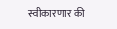स्वीकारणार की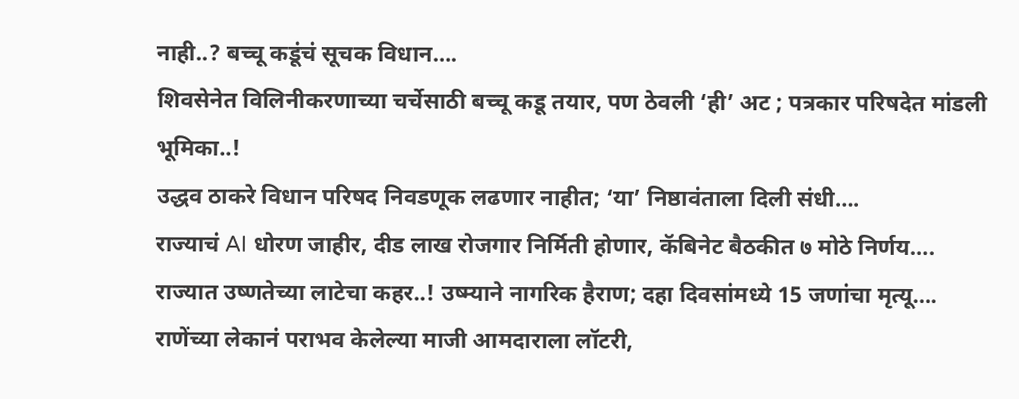नाही..? बच्चू कडूंचं सूचक विधान….
शिवसेनेत विलिनीकरणाच्या चर्चेसाठी बच्चू कडू तयार, पण ठेवली ‘ही’ अट ; पत्रकार परिषदेत मांडली भूमिका..!
उद्धव ठाकरे विधान परिषद निवडणूक लढणार नाहीत; ‘या’ निष्ठावंताला दिली संधी….
राज्याचं AI धोरण जाहीर, दीड लाख रोजगार निर्मिती होणार, कॅबिनेट बैठकीत ७ मोठे निर्णय….
राज्यात उष्णतेच्या लाटेचा कहर..! उष्म्याने नागरिक हैराण; दहा दिवसांमध्ये 15 जणांचा मृत्यू….
राणेंच्या लेकानं पराभव केलेल्या माजी आमदाराला लॉटरी,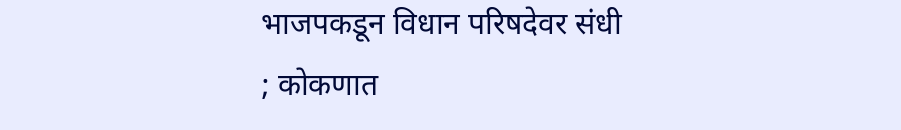भाजपकडून विधान परिषदेवर संधी ; कोकणात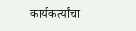कार्यकर्त्यांचा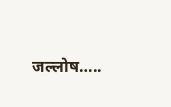जल्लोष…..